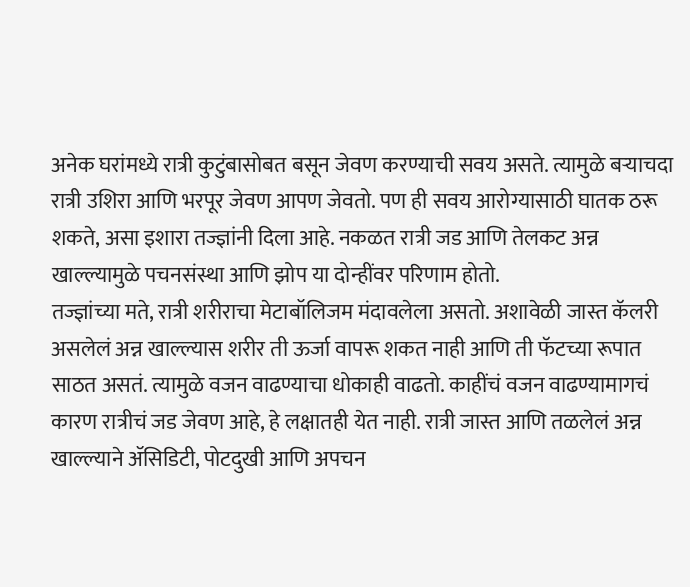अनेक घरांमध्ये रात्री कुटुंबासोबत बसून जेवण करण्याची सवय असते. त्यामुळे बऱ्याचदा रात्री उशिरा आणि भरपूर जेवण आपण जेवतो. पण ही सवय आरोग्यासाठी घातक ठरू शकते, असा इशारा तज्ज्ञांनी दिला आहे. नकळत रात्री जड आणि तेलकट अन्न खाल्ल्यामुळे पचनसंस्था आणि झोप या दोन्हींवर परिणाम होतो.
तज्ज्ञांच्या मते, रात्री शरीराचा मेटाबॉलिजम मंदावलेला असतो. अशावेळी जास्त कॅलरी असलेलं अन्न खाल्ल्यास शरीर ती ऊर्जा वापरू शकत नाही आणि ती फॅटच्या रूपात साठत असतं. त्यामुळे वजन वाढण्याचा धोकाही वाढतो. काहींचं वजन वाढण्यामागचं कारण रात्रीचं जड जेवण आहे, हे लक्षातही येत नाही. रात्री जास्त आणि तळलेलं अन्न खाल्ल्याने ॲसिडिटी, पोटदुखी आणि अपचन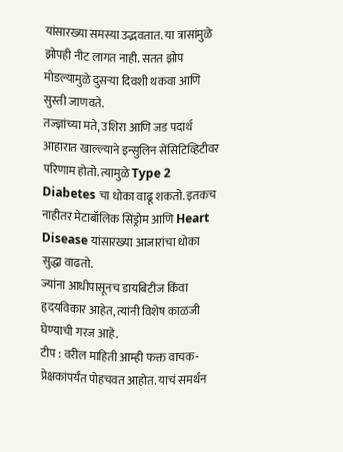यांसारख्या समस्या उद्भवतात. या त्रासांमुळे झोपही नीट लागत नाही. सतत झोप मोडल्यामुळे दुसऱ्या दिवशी थकवा आणि सुस्ती जाणवते.
तज्ज्ञांच्या मते, उशिरा आणि जड पदार्थ आहारात खाल्ल्याने इन्सुलिन सेंसिटिव्हिटीवर परिणाम होतो. त्यामुळे Type 2 Diabetes चा धोका वाढू शकतो. इतकच नाहीतर मेटाबॉलिक सिंड्रोम आणि Heart Disease यांसारख्या आजारांचा धोका सुद्धा वाढतो.
ज्यांना आधीपासूनच डायबिटीज किंवा हृदयविकार आहेत, त्यांनी विशेष काळजी घेण्याची गरज आहे.
टीप : वरील माहिती आम्ही फक्त वाचक-प्रेक्षकांपर्यंत पोहचवत आहोत. याचं समर्थन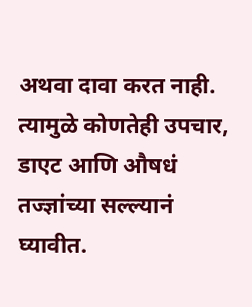अथवा दावा करत नाही. त्यामुळे कोणतेही उपचार, डाएट आणि औषधं तज्ज्ञांच्या सल्ल्यानं घ्यावीत.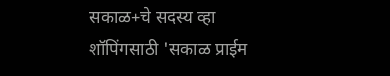सकाळ+चे सदस्य व्हा
शॉपिंगसाठी 'सकाळ प्राईम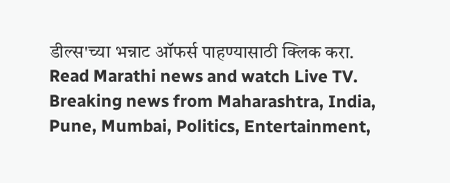डील्स'च्या भन्नाट ऑफर्स पाहण्यासाठी क्लिक करा.
Read Marathi news and watch Live TV. Breaking news from Maharashtra, India, Pune, Mumbai, Politics, Entertainment,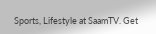Sports, Lifestyle at SaamTV. Get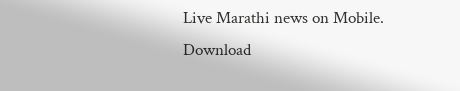Live Marathi news on Mobile. Download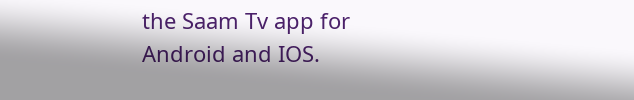the Saam Tv app for Android and IOS.